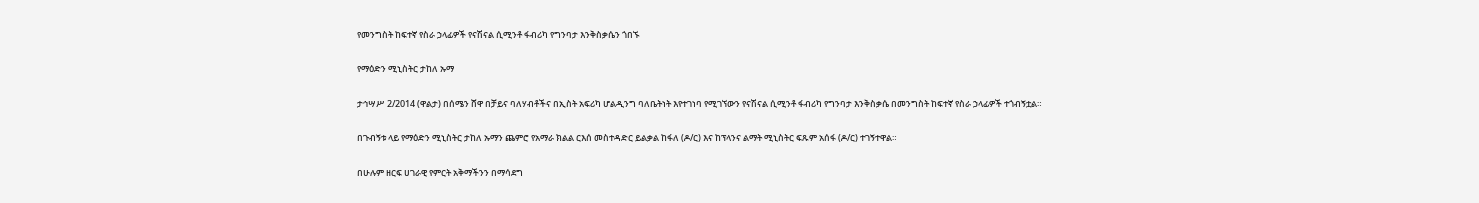የመንግስት ከፍተኛ የስራ ኃላፊዎች የናሽናል ሲሚንቶ ፋብሪካ የግንባታ እንቅስቃሴን ጎበኙ

የማዕድን ሚኒስትር ታከለ ኡማ

ታኅሣሥ 2/2014 (ዋልታ) በሰሜን ሸዋ በቻይና ባለሃብቶችና በኢስት አፍሪካ ሆልዲንግ ባለቤትነት እየተገነባ የሚገኘውን የናሽናል ሲሚንቶ ፋብሪካ የግንባታ እንቅስቃሴ በመንግስት ከፍተኛ የስራ ኃላፊዎች ተጎብኝቷል።

በጉብኝቱ ላይ የማዕድን ሚኒስትር ታከለ ኡማን ጨምሮ የአማራ ክልል ርእሰ መስተዳድር ይልቃል ከፋለ (ዶ/ር) እና ከፕላንና ልማት ሚኒስትር ፍጹም አሰፋ (ዶ/ር) ተገኝተዋል።

በሁሉም ዘርፍ ሀገራዊ የምርት አቅማችንን በማሳደግ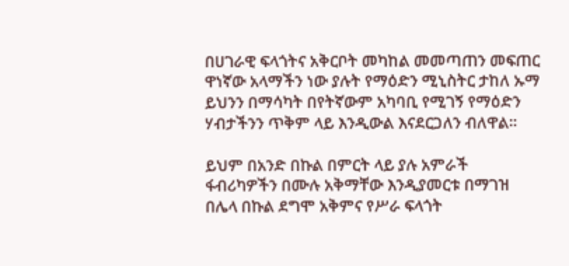በሀገራዊ ፍላጎትና አቅርቦት መካከል መመጣጠን መፍጠር ዋነኛው አላማችን ነው ያሉት የማዕድን ሚኒስትር ታከለ ኡማ ይህንን በማሳካት በየትኛውም አካባቢ የሚገኝ የማዕድን ሃብታችንን ጥቅም ላይ እንዲውል እናደርጋለን ብለዋል።

ይህም በአንድ በኩል በምርት ላይ ያሉ አምራች ፋብሪካዎችን በሙሉ አቅማቸው እንዲያመርቱ በማገዝ በሌላ በኩል ደግሞ አቅምና የሥራ ፍላጎት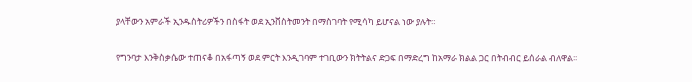ያላቸውን አምራች ኢንዱስትሪዎችን በስፋት ወደ ኢንቨስትመንት በማስገባት የሚሳካ ይሆናል ነው ያሉት።

የግንባታ እንቅስቃሴው ተጠናቆ በአፋጣኝ ወደ ምርት እንዲገባም ተገቢውን ክትትልና ድጋፍ በማድረግ ከአማራ ክልል ጋር በትብብር ይሰራል ብለዋል፡፡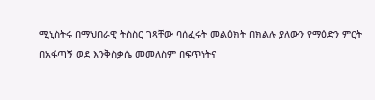ሚኒስትሩ በማህበራዊ ትስስር ገጻቸው ባሰፈሩት መልዕክት በክልሉ ያለውን የማዕድን ምርት በአፋጣኝ ወደ እንቅስቃሴ መመለስም በፍጥነትና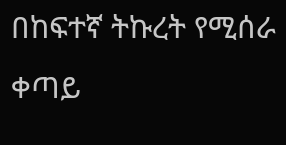በከፍተኛ ትኩረት የሚሰራ ቀጣይ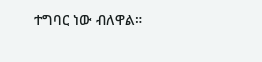ተግባር ነው ብለዋል።